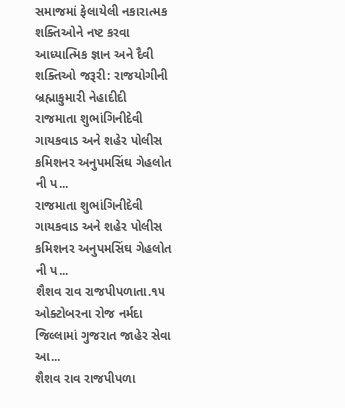સમાજમાં ફેલાયેલી નકારાત્મક શક્તિઓને નષ્ટ કરવા આધ્યાત્મિક જ્ઞાન અને દૈવી શક્તિઓ જરૂરી: રાજયોગીની બ્રહ્માકુમારી નેહાદીદી
રાજમાતા શુભાંગિનીદેવી ગાયકવાડ અને શહેર પોલીસ કમિશનર અનુપમસિંઘ ગેહલોત ની પ...
રાજમાતા શુભાંગિનીદેવી ગાયકવાડ અને શહેર પોલીસ કમિશનર અનુપમસિંઘ ગેહલોત ની પ...
શૈશવ રાવ રાજપીપળાતા.૧૫ ઓક્ટોબરના રોજ નર્મદા જિલ્લામાં ગુજરાત જાહેર સેવા આ...
શૈશવ રાવ રાજપીપળા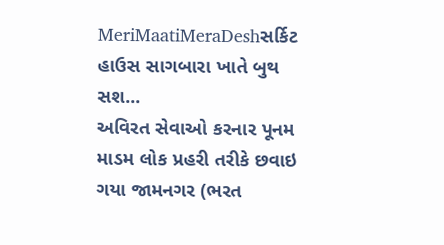MeriMaatiMeraDeshસર્કિટ હાઉસ સાગબારા ખાતે બુથ સશ...
અવિરત સેવાઓ કરનાર પૂનમ માડમ લોક પ્રહરી તરીકે છવાઇ ગયા જામનગર (ભરત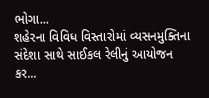ભોગા...
શહેરના વિવિધ વિસ્તારોમાં વ્યસનમુક્તિના સંદેશા સાથે સાઈકલ રેલીનું આયોજન કર...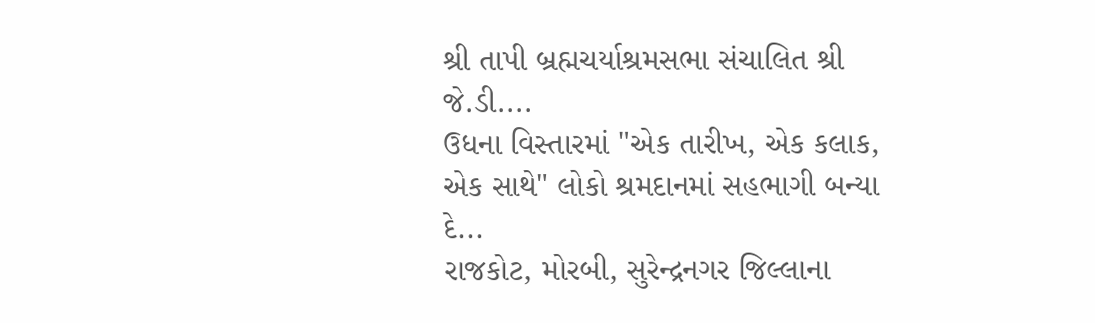શ્રી તાપી બ્રહ્મચર્યાશ્રમસભા સંચાલિત શ્રી જે.ડી....
ઉધના વિસ્તારમાં "એક તારીખ, એક કલાક, એક સાથે" લોકો શ્રમદાનમાં સહભાગી બન્યા દે...
રાજકોટ, મોરબી, સુરેન્દ્રનગર જિલ્લાના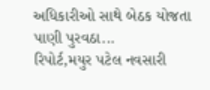અધિકારીઓ સાથે બેઠક યોજતા પાણી પુરવઠા...
રિપોર્ટ,મયુર પટેલ નવસારી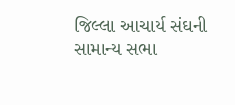જિલ્લા આચાર્ય સંઘની સામાન્ય સભા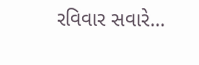રવિવાર સવારે...